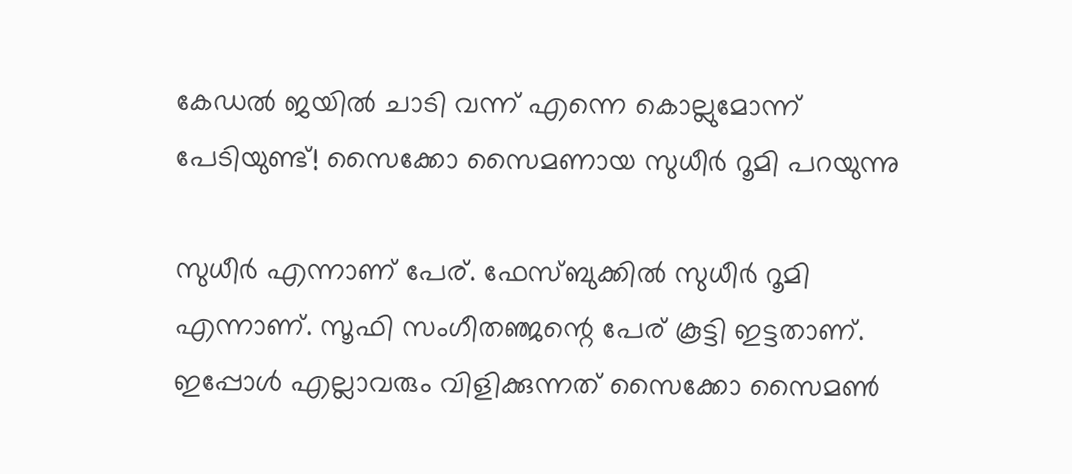കേഡല്‍ ജയില്‍ ചാടി വന്ന് എന്നെ കൊല്ലുമോന്ന് പേടിയുണ്ട്! സൈക്കോ സൈമണായ സുധീര്‍ റൂമി പറയുന്നു

സുധീര്‍ എന്നാണ് പേര്. ഫേസ്ബുക്കില്‍ സുധീര്‍ റൂമി എന്നാണ്. സൂഫി സംഗീതഞ്ജന്റെ പേര് കൂട്ടി ഇട്ടതാണ്. ഇപ്പോള്‍ എല്ലാവരും വിളിക്കുന്നത് സൈക്കോ സൈമണ്‍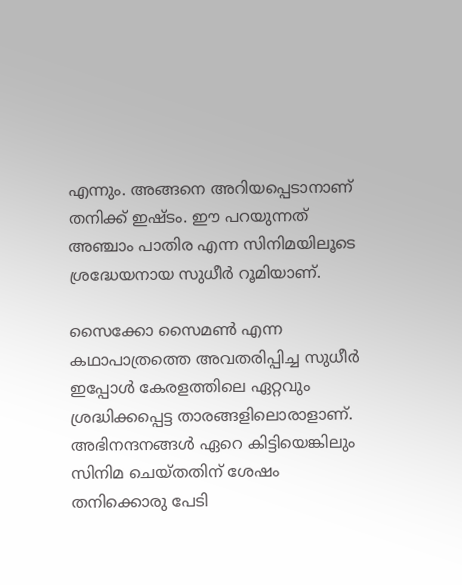എന്നും. അങ്ങനെ അറിയപ്പെടാനാണ് തനിക്ക് ഇഷ്ടം. ഈ പറയുന്നത് അഞ്ചാം പാതിര എന്ന സിനിമയിലൂടെ ശ്രദ്ധേയനായ സുധീര്‍ റൂമിയാണ്.

സൈക്കോ സൈമണ്‍ എന്ന കഥാപാത്രത്തെ അവതരിപ്പിച്ച സുധീര്‍ ഇപ്പോള്‍ കേരളത്തിലെ ഏറ്റവും ശ്രദ്ധിക്കപ്പെട്ട താരങ്ങളിലൊരാളാണ്. അഭിനന്ദനങ്ങള്‍ ഏറെ കിട്ടിയെങ്കിലും സിനിമ ചെയ്തതിന് ശേഷം തനിക്കൊരു പേടി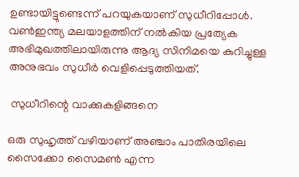ഉണ്ടായിട്ടുണ്ടെന്ന് പറയുകയാണ് സുധീറിപ്പോള്‍. വണ്‍ഇന്ത്യ മലയാളത്തിന് നല്‍കിയ പ്രത്യേക അഭിമുഖത്തിലായിരുന്നു ആദ്യ സിനിമയെ കുറിച്ചുള്ള അനുഭവം സുധീര്‍ വെളിപ്പെടുത്തിയത്.

 സുധീറിന്റെ വാക്കുകളിങ്ങനെ

ഒരു സുഹൃത്ത് വഴിയാണ് അഞ്ചാം പാതിരയിലെ സൈക്കോ സൈമണ്‍ എന്ന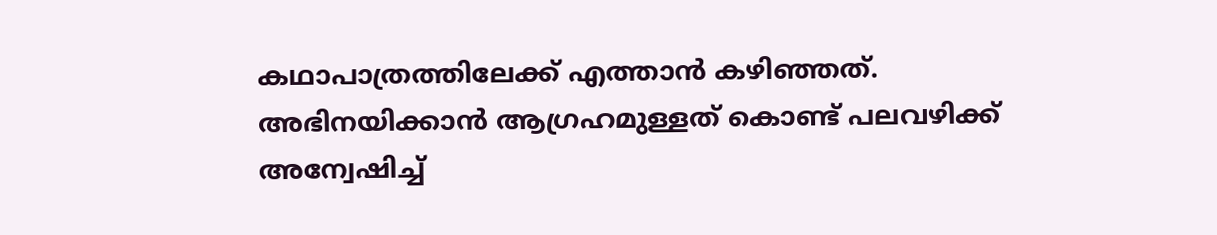കഥാപാത്രത്തിലേക്ക് എത്താന്‍ കഴിഞ്ഞത്. അഭിനയിക്കാന്‍ ആഗ്രഹമുള്ളത് കൊണ്ട് പലവഴിക്ക് അന്വേഷിച്ച്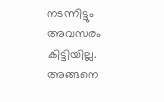നടന്നിട്ടും അവസരം കിട്ടിയില്ല. അങ്ങനെ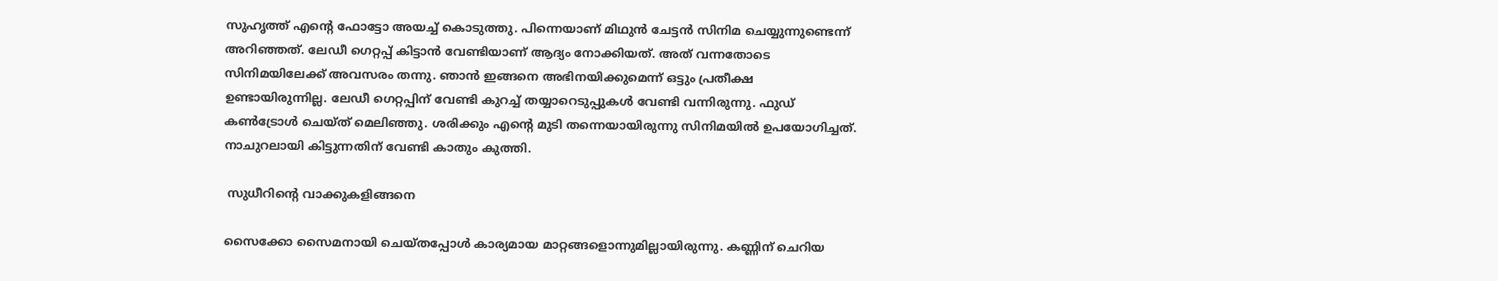സുഹൃത്ത് എൻ്റെ ഫോട്ടോ അയച്ച് കൊടുത്തു. പിന്നെയാണ് മിഥുന്‍ ചേട്ടന്‍ സിനിമ ചെയ്യുന്നുണ്ടെന്ന് അറിഞ്ഞത്. ലേഡീ ഗെറ്റപ്പ് കിട്ടാന്‍ വേണ്ടിയാണ് ആദ്യം നോക്കിയത്. അത് വന്നതോടെ സിനിമയിലേക്ക് അവസരം തന്നു. ഞാന്‍ ഇങ്ങനെ അഭിനയിക്കുമെന്ന് ഒട്ടും പ്രതീക്ഷ ഉണ്ടായിരുന്നില്ല. ലേഡീ ഗെറ്റപ്പിന് വേണ്ടി കുറച്ച് തയ്യാറെടുപ്പുകള്‍ വേണ്ടി വന്നിരുന്നു. ഫുഡ് കണ്‍ട്രോള്‍ ചെയ്ത് മെലിഞ്ഞു. ശരിക്കും എന്റെ മുടി തന്നെയായിരുന്നു സിനിമയിൽ ഉപയോഗിച്ചത്. നാചുറലായി കിട്ടുന്നതിന് വേണ്ടി കാതും കുത്തി.

 സുധീറിന്റെ വാക്കുകളിങ്ങനെ

സൈക്കോ സൈമനായി ചെയ്തപ്പോള്‍ കാര്യമായ മാറ്റങ്ങളൊന്നുമില്ലായിരുന്നു. കണ്ണിന് ചെറിയ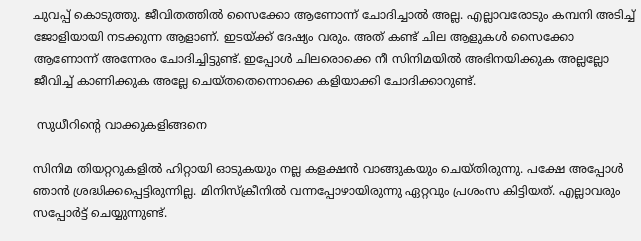ചുവപ്പ് കൊടുത്തു. ജീവിതത്തില്‍ സൈക്കോ ആണോന്ന് ചോദിച്ചാല്‍ അല്ല. എല്ലാവരോടും കമ്പനി അടിച്ച് ജോളിയായി നടക്കുന്ന ആളാണ്. ഇടയ്ക്ക് ദേഷ്യം വരും. അത് കണ്ട് ചില ആളുകള്‍ സൈക്കോ ആണോന്ന് അന്നേരം ചോദിച്ചിട്ടുണ്ട്. ഇപ്പോള്‍ ചിലരൊക്കെ നീ സിനിമയില്‍ അഭിനയിക്കുക അല്ലല്ലോ ജീവിച്ച് കാണിക്കുക അല്ലേ ചെയ്തതെന്നൊക്കെ കളിയാക്കി ചോദിക്കാറുണ്ട്.

 സുധീറിന്റെ വാക്കുകളിങ്ങനെ

സിനിമ തിയറ്ററുകളില്‍ ഹിറ്റായി ഓടുകയും നല്ല കളക്ഷന്‍ വാങ്ങുകയും ചെയ്തിരുന്നു. പക്ഷേ അപ്പോള്‍ ഞാന്‍ ശ്രദ്ധിക്കപ്പെട്ടിരുന്നില്ല. മിനിസ്‌ക്രീനില്‍ വന്നപ്പോഴായിരുന്നു ഏറ്റവും പ്രശംസ കിട്ടിയത്. എല്ലാവരും സപ്പോര്‍ട്ട് ചെയ്യുന്നുണ്ട്.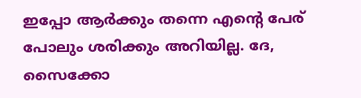ഇപ്പോ ആർക്കും തന്നെ എന്റെ പേര് പോലും ശരിക്കും അറിയില്ല. ദേ, സൈക്കോ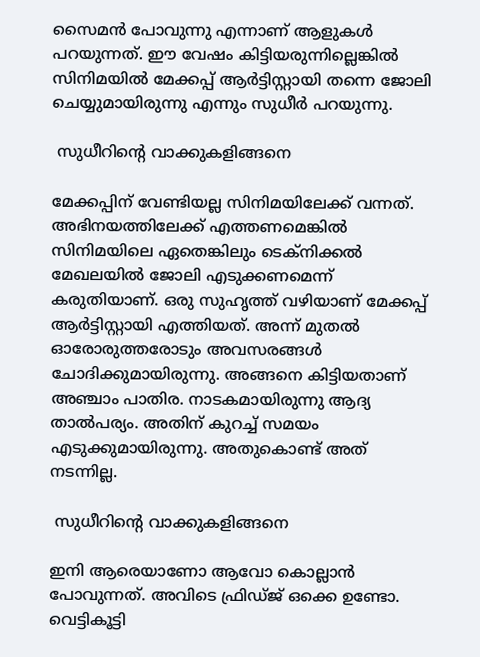സൈമന്‍ പോവുന്നു എന്നാണ് ആളുകള്‍ പറയുന്നത്. ഈ വേഷം കിട്ടിയരുന്നില്ലെങ്കില്‍ സിനിമയില്‍ മേക്കപ്പ് ആര്‍ട്ടിസ്റ്റായി തന്നെ ജോലി ചെയ്യുമായിരുന്നു എന്നും സുധീർ പറയുന്നു.

 സുധീറിന്റെ വാക്കുകളിങ്ങനെ

മേക്കപ്പിന് വേണ്ടിയല്ല സിനിമയിലേക്ക് വന്നത്. അഭിനയത്തിലേക്ക് എത്തണമെങ്കില്‍ സിനിമയിലെ ഏതെങ്കിലും ടെക്‌നിക്കല്‍ മേഖലയില്‍ ജോലി എടുക്കണമെന്ന് കരുതിയാണ്. ഒരു സുഹൃത്ത് വഴിയാണ് മേക്കപ്പ് ആര്‍ട്ടിസ്റ്റായി എത്തിയത്. അന്ന് മുതൽ ഓരോരുത്തരോടും അവസരങ്ങള്‍ ചോദിക്കുമായിരുന്നു. അങ്ങനെ കിട്ടിയതാണ് അഞ്ചാം പാതിര. നാടകമായിരുന്നു ആദ്യ താല്‍പര്യം. അതിന് കുറച്ച് സമയം എടുക്കുമായിരുന്നു. അതുകൊണ്ട് അത് നടന്നില്ല.

 സുധീറിന്റെ വാക്കുകളിങ്ങനെ

ഇനി ആരെയാണോ ആവോ കൊല്ലാന്‍ പോവുന്നത്. അവിടെ ഫ്രിഡ്ജ് ഒക്കെ ഉണ്ടോ. വെട്ടികൂട്ടി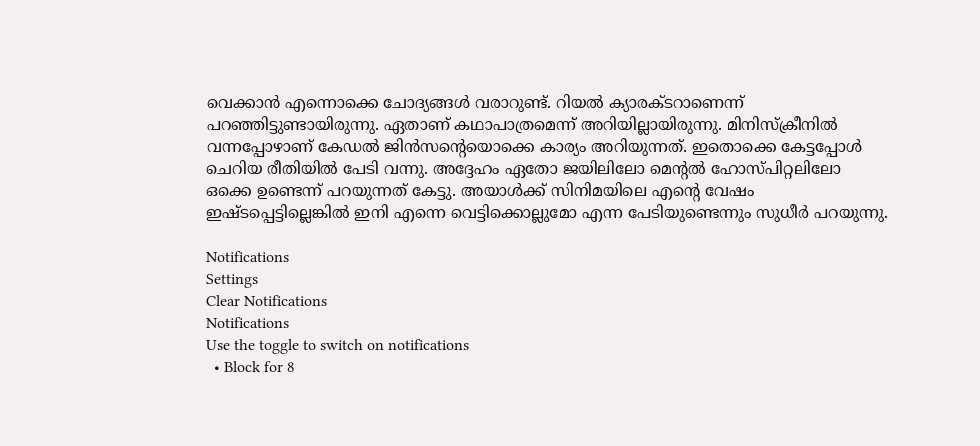വെക്കാന്‍ എന്നൊക്കെ ചോദ്യങ്ങള്‍ വരാറുണ്ട്. റിയല്‍ ക്യാരക്ടറാണെന്ന് പറഞ്ഞിട്ടുണ്ടായിരുന്നു. ഏതാണ് കഥാപാത്രമെന്ന് അറിയില്ലായിരുന്നു. മിനിസ്‌ക്രീനില്‍ വന്നപ്പോഴാണ് കേഡല്‍ ജിന്‍സന്റെയൊക്കെ കാര്യം അറിയുന്നത്. ഇതൊക്കെ കേട്ടപ്പോള്‍ ചെറിയ രീതിയില്‍ പേടി വന്നു. അദ്ദേഹം ഏതോ ജയിലിലോ മെന്റല്‍ ഹോസ്പിറ്റലിലോ ഒക്കെ ഉണ്ടെന്ന് പറയുന്നത് കേട്ടു. അയാള്‍ക്ക് സിനിമയിലെ എൻ്റെ വേഷം ഇഷ്ടപ്പെട്ടില്ലെങ്കില്‍ ഇനി എന്നെ വെട്ടിക്കൊല്ലുമോ എന്ന പേടിയുണ്ടെന്നും സുധീര്‍ പറയുന്നു.

Notifications
Settings
Clear Notifications
Notifications
Use the toggle to switch on notifications
  • Block for 8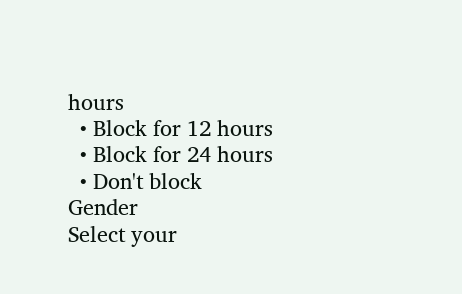hours
  • Block for 12 hours
  • Block for 24 hours
  • Don't block
Gender
Select your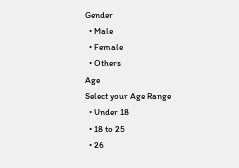Gender
  • Male
  • Female
  • Others
Age
Select your Age Range
  • Under 18
  • 18 to 25
  • 26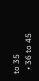to 35
  • 36 to 45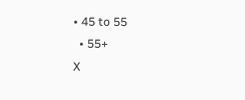• 45 to 55
  • 55+
X